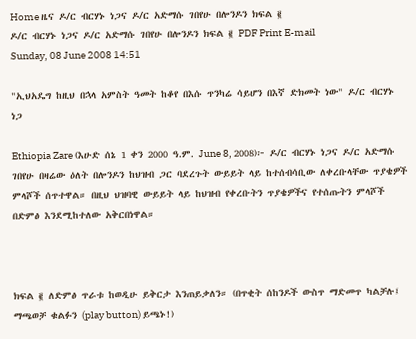Home ዜና ዶ/ር ብርሃኑ ነጋና ዶ/ር አድማሱ ገበየሁ በሎንዶን ክፍል ፪
ዶ/ር ብርሃኑ ነጋና ዶ/ር አድማሱ ገበየሁ በሎንዶን ክፍል ፪ PDF Print E-mail
Sunday, 08 June 2008 14:51

"ኢህአዴግ ከዚህ በኋላ አምስት ዓመት ከቆየ በእሱ ጥንካሬ ሳይሆን በእኛ ድክመት ነው" ዶ/ር ብርሃኑ ነጋ

Ethiopia Zare (እሁድ ሰኔ 1 ቀን 2000 ዓ.ም. June 8, 2008)፦ ዶ/ር ብርሃኑ ነጋና ዶ/ር አድማሱ ገበየሁ በዛሬው ዕለት በሎንዶን ከህዝብ ጋር ባደረጉት ውይይት ላይ ከተሰብሳቢው ለቀረቡላቸው ጥያቄዎች ምላሾች ሰጥተዋል። በዚህ ህዝባዊ ውይይት ላይ ከህዝብ የቀረቡትን ጥያቄዎችና የተሰጡትን ምላሾች በድምፅ እንደሚከተለው አቅርበነዋል።



ክፍል ፪ ለድምፅ ጥራቱ ከወዲሁ ይቅርታ እንጠይቃለን። (በጥቂት ሰከንዶች ውስጥ ማድመጥ ካልቻሉ፤ ማጫወቻ ቁልፉን (play button) ይጫኑ!)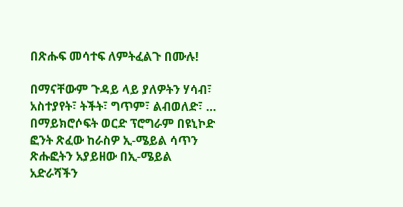በጽሑፍ መሳተፍ ለምትፈልጉ በሙሉ!

በማናቸውም ጉዳይ ላይ ያለዎትን ሃሳብ፣ አስተያየት፣ ትችት፣ ግጥም፣ ልብወለድ፣ … በማይክሮሶፍት ወርድ ፕሮግራም በዩኒኮድ ፎንት ጽፈው ከራስዎ ኢ-ሜይል ሳጥን ጽሑፎትን አያይዘው በኢ-ሜይል አድራሻችን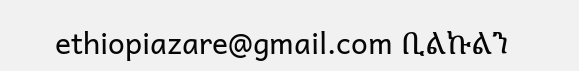ethiopiazare@gmail.com ቢልኩልን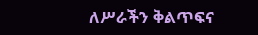ለሥራችን ቅልጥፍና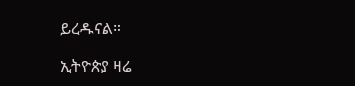ይረዱናል።

ኢትዮጵያ ዛሬ